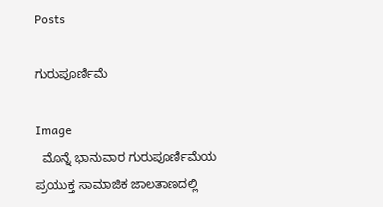Posts

ಗುರುಪೂರ್ಣಿಮೆ

Image
  ಮೊನ್ನೆ ಭಾನುವಾರ ಗುರುಪೂರ್ಣಿಮೆಯ ಪ್ರಯುಕ್ತ ಸಾಮಾಜಿಕ ಜಾಲತಾಣದಲ್ಲಿ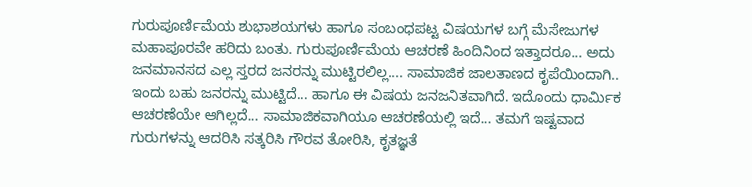ಗುರುಪೂರ್ಣಿಮೆಯ ಶುಭಾಶಯಗಳು ಹಾಗೂ ಸಂಬಂಧಪಟ್ಟ ವಿಷಯಗಳ ಬಗ್ಗೆ ಮೆಸೇಜುಗಳ ಮಹಾಪೂರವೇ ಹರಿದು ಬಂತು. ಗುರುಪೂರ್ಣಿಮೆಯ ಆಚರಣೆ ಹಿಂದಿನಿಂದ ಇತ್ತಾದರೂ... ಅದು ಜನಮಾನಸದ ಎಲ್ಲ ಸ್ತರದ ಜನರನ್ನು ಮುಟ್ಟಿರಲಿಲ್ಲ.... ಸಾಮಾಜಿಕ ಜಾಲತಾಣದ ಕೃಪೆಯಿಂದಾಗಿ.. ಇಂದು ಬಹು ಜನರನ್ನು ಮುಟ್ಟಿದೆ... ಹಾಗೂ ಈ ವಿಷಯ ಜನಜನಿತವಾಗಿದೆ. ಇದೊಂದು ಧಾರ್ಮಿಕ ಆಚರಣೆಯೇ ಆಗಿಲ್ಲದೆ... ಸಾಮಾಜಿಕವಾಗಿಯೂ ಆಚರಣೆಯಲ್ಲಿ ಇದೆ... ತಮಗೆ ಇಷ್ಟವಾದ ಗುರುಗಳನ್ನು ಆದರಿಸಿ ಸತ್ಕರಿಸಿ ಗೌರವ ತೋರಿಸಿ, ಕೃತಜ್ಞತೆ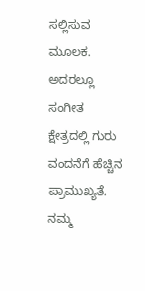ಸಲ್ಲಿಸುವ ಮೂಲಕ. ಅದರಲ್ಲೂ ಸಂಗೀತ ಕ್ಷೇತ್ರದಲ್ಲಿ ಗುರು ವಂದನೆಗೆ ಹೆಚ್ಚಿನ ಪ್ರಾಮುಖ್ಯತೆ. ನಮ್ಮ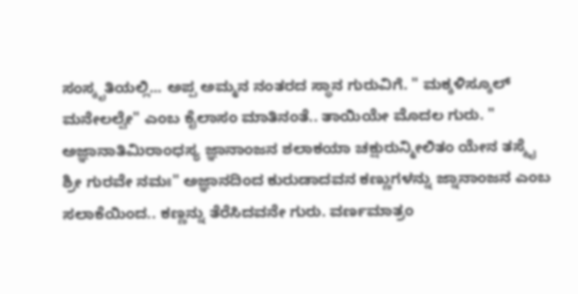ಸಂಸ್ಕೃತಿಯಲ್ಲಿ... ಅಪ್ಪ ಅಮ್ಮನ ನಂತರದ ಸ್ಥಾನ ಗುರುವಿಗೆ. " ಮಕ್ಕಳಿಸ್ಕೂಲ್ ಮನೇಲಲ್ವೇ" ಎಂಬ ಕೈಲಾಸಂ ಮಾತಿನಂತೆ.. ತಾಯಿಯೇ ಮೊದಲ ಗುರು. " ಅಜ್ಞಾನಾತಿಮಿರಾಂಧಸ್ಯ ಜ್ಞಾನಾಂಜನ ಶಲಾಕಯಾ ಚಕ್ಷುರುನ್ಮೀಲಿತಂ ಯೇನ ತಸ್ಮೈ ಶ್ರೀ ಗುರವೇ ನಮಃ" ಅಜ್ಞಾನದಿಂದ ಕುರುಡಾದವನ ಕಣ್ಣುಗಳನ್ನು ಜ್ನಾನಾಂಜನ ಎಂಬ ಸಲಾಕೆಯಿಂದ.. ಕಣ್ಣನ್ನು ತೆರೆಸಿದವನೇ ಗುರು. ವರ್ಣಮಾತ್ರಂ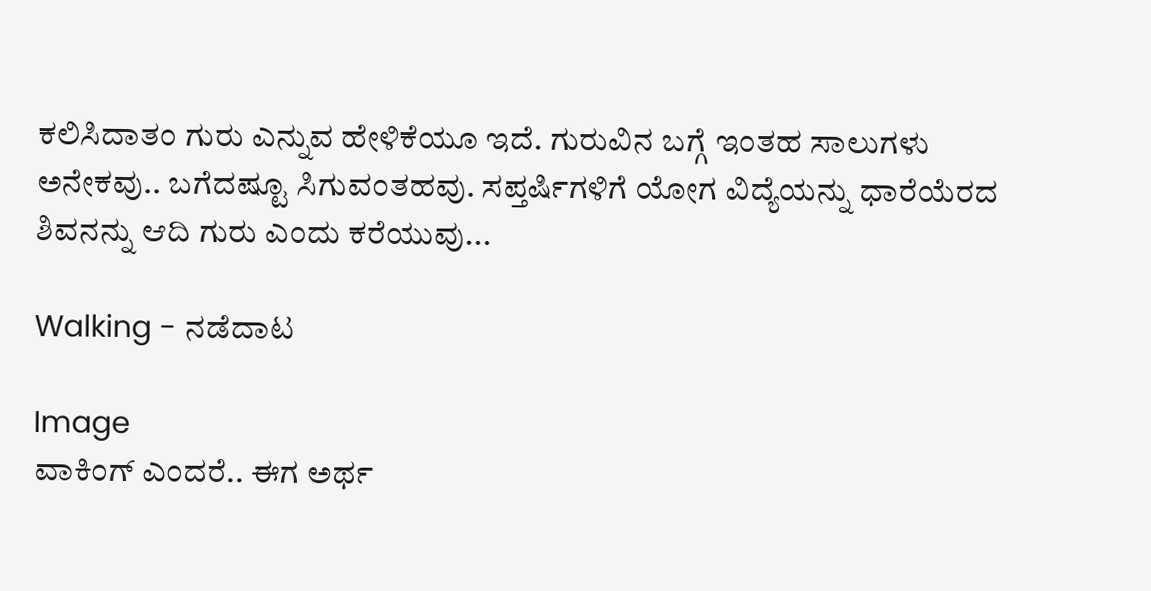ಕಲಿಸಿದಾತಂ ಗುರು ಎನ್ನುವ ಹೇಳಿಕೆಯೂ ಇದೆ. ಗುರುವಿನ ಬಗ್ಗೆ ಇಂತಹ ಸಾಲುಗಳು ಅನೇಕವು.. ಬಗೆದಷ್ಟೂ ಸಿಗುವಂತಹವು. ಸಪ್ತರ್ಷಿಗಳಿಗೆ ಯೋಗ ವಿದ್ಯೆಯನ್ನು ಧಾರೆಯೆರದ ಶಿವನನ್ನು ಆದಿ ಗುರು ಎಂದು ಕರೆಯುವು...

Walking - ನಡೆದಾಟ

Image
ವಾಕಿಂಗ್ ಎಂದರೆ.. ಈಗ ಅರ್ಥ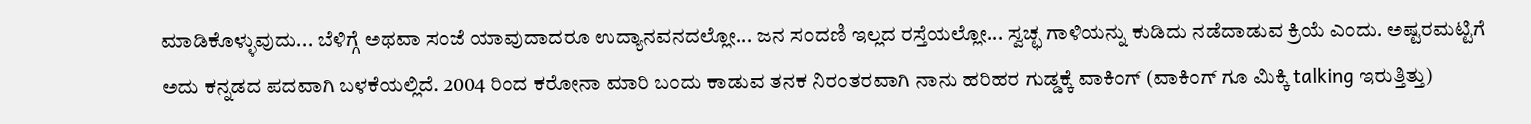ಮಾಡಿಕೊಳ್ಳುವುದು... ಬೆಳಿಗ್ಗೆ ಅಥವಾ ಸಂಜೆ ಯಾವುದಾದರೂ ಉದ್ಯಾನವನದಲ್ಲೋ... ಜನ ಸಂದಣಿ ಇಲ್ಲದ ರಸ್ತೆಯಲ್ಲೋ... ಸ್ವಚ್ಛ ಗಾಳಿಯನ್ನು ಕುಡಿದು ನಡೆದಾಡುವ ಕ್ರಿಯೆ ಎಂದು. ಅಷ್ಟರಮಟ್ಟಿಗೆ ಅದು ಕನ್ನಡದ ಪದವಾಗಿ ಬಳಕೆಯಲ್ಲಿದೆ. 2004 ರಿಂದ ಕರೋನಾ ಮಾರಿ ಬಂದು ಕಾಡುವ ತನಕ ನಿರಂತರವಾಗಿ ನಾನು ಹರಿಹರ ಗುಡ್ಡಕ್ಕೆ ವಾಕಿಂಗ್ (ವಾಕಿಂಗ್ ಗೂ ಮಿಕ್ಕಿ talking ಇರುತ್ತಿತ್ತು)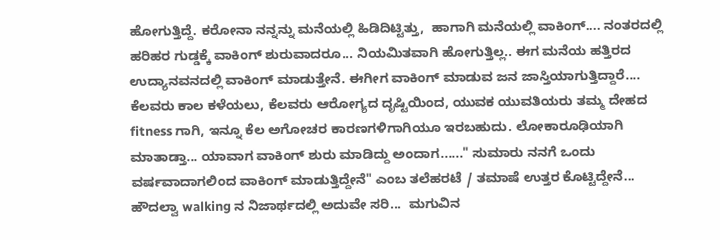ಹೋಗುತ್ತಿದ್ದೆ. ಕರೋನಾ ನನ್ನನ್ನು ಮನೆಯಲ್ಲಿ ಹಿಡಿದಿಟ್ಟಿತ್ತು,  ಹಾಗಾಗಿ ಮನೆಯಲ್ಲಿ ವಾಕಿಂಗ್.... ನಂತರದಲ್ಲಿ ಹರಿಹರ ಗುಡ್ಡಕ್ಕೆ ವಾಕಿಂಗ್ ಶುರುವಾದರೂ... ನಿಯಮಿತವಾಗಿ ಹೋಗುತ್ತಿಲ್ಲ.. ಈಗ ಮನೆಯ ಹತ್ತಿರದ ಉದ್ಯಾನವನದಲ್ಲಿ ವಾಕಿಂಗ್ ಮಾಡುತ್ತೇನೆ. ಈಗೀಗ ವಾಕಿಂಗ್ ಮಾಡುವ ಜನ ಜಾಸ್ತಿಯಾಗುತ್ತಿದ್ದಾರೆ.... ಕೆಲವರು ಕಾಲ ಕಳೆಯಲು, ಕೆಲವರು ಆರೋಗ್ಯದ ದೃಷ್ಟಿಯಿಂದ, ಯುವಕ ಯುವತಿಯರು ತಮ್ಮ ದೇಹದ fitness ಗಾಗಿ, ಇನ್ನೂ ಕೆಲ ಅಗೋಚರ ಕಾರಣಗಳಿಗಾಗಿಯೂ ಇರಬಹುದು. ಲೋಕಾರೂಢಿಯಾಗಿ ಮಾತಾಡ್ತಾ... ಯಾವಾಗ ವಾಕಿಂಗ್ ಶುರು ಮಾಡಿದ್ದು ಅಂದಾಗ......" ಸುಮಾರು ನನಗೆ ಒಂದು ವರ್ಷವಾದಾಗಲಿಂದ ವಾಕಿಂಗ್ ಮಾಡುತ್ತಿದ್ದೇನೆ" ಎಂಬ ತಲೆಹರಟೆ / ತಮಾಷೆ ಉತ್ತರ ಕೊಟ್ಟಿದ್ದೇನೆ... ಹೌದಲ್ವಾ walking ನ ನಿಜಾರ್ಥದಲ್ಲಿ ಅದುವೇ ಸರಿ...  ಮಗುವಿನ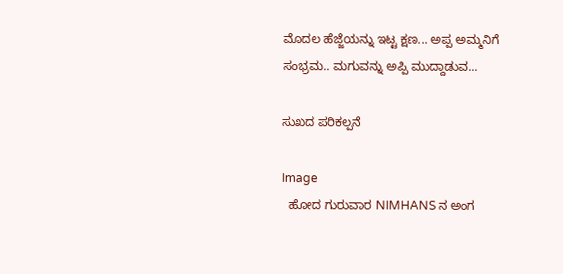ಮೊದಲ ಹೆಜ್ಜೆಯನ್ನು ಇಟ್ಟ ಕ್ಷಣ... ಅಪ್ಪ ಅಮ್ಮನಿಗೆ ಸಂಭ್ರಮ.. ಮಗುವನ್ನು ಅಪ್ಪಿ ಮುದ್ದಾಡುವ...

ಸುಖದ ಪರಿಕಲ್ಪನೆ

Image
  ಹೋದ ಗುರುವಾರ NIMHANS ನ ಅಂಗ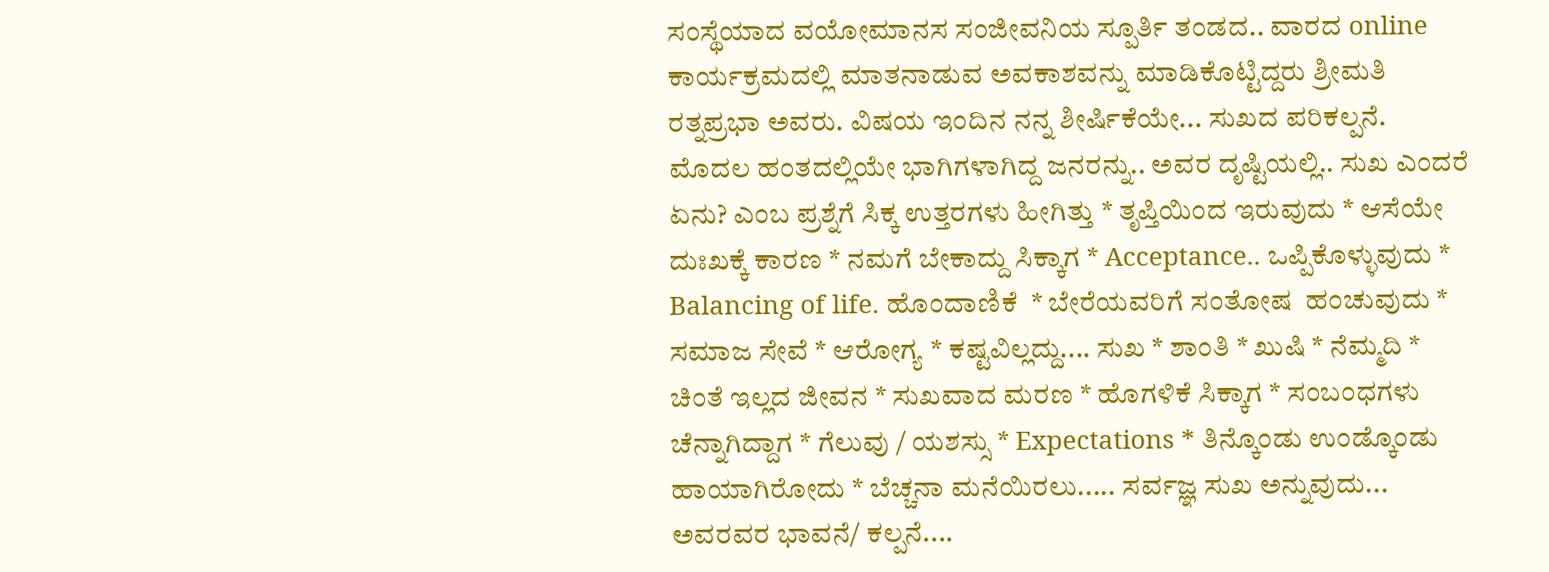ಸಂಸ್ಥೆಯಾದ ವಯೋಮಾನಸ ಸಂಜೀವನಿಯ ಸ್ಪೂರ್ತಿ ತಂಡದ.. ವಾರದ online ಕಾರ್ಯಕ್ರಮದಲ್ಲಿ ಮಾತನಾಡುವ ಅವಕಾಶವನ್ನು ಮಾಡಿಕೊಟ್ಟಿದ್ದರು ಶ್ರೀಮತಿ ರತ್ನಪ್ರಭಾ ಅವರು. ವಿಷಯ ಇಂದಿನ ನನ್ನ ಶೀರ್ಷಿಕೆಯೇ... ಸುಖದ ಪರಿಕಲ್ಪನೆ.  ಮೊದಲ ಹಂತದಲ್ಲಿಯೇ ಭಾಗಿಗಳಾಗಿದ್ದ ಜನರನ್ನು.. ಅವರ ದೃಷ್ಟಿಯಲ್ಲಿ.. ಸುಖ ಎಂದರೆ ಏನು? ಎಂಬ ಪ್ರಶ್ನೆಗೆ ಸಿಕ್ಕ ಉತ್ತರಗಳು ಹೀಗಿತ್ತು * ತೃಪ್ತಿಯಿಂದ ಇರುವುದು * ಆಸೆಯೇ ದುಃಖಕ್ಕೆ ಕಾರಣ * ನಮಗೆ ಬೇಕಾದ್ದು ಸಿಕ್ಕಾಗ * Acceptance.. ಒಪ್ಪಿಕೊಳ್ಳುವುದು * Balancing of life. ಹೊಂದಾಣಿಕೆ  * ಬೇರೆಯವರಿಗೆ ಸಂತೋಷ  ಹಂಚುವುದು * ಸಮಾಜ ಸೇವೆ * ಆರೋಗ್ಯ * ಕಷ್ಟವಿಲ್ಲದ್ದು.... ಸುಖ * ಶಾಂತಿ * ಖುಷಿ * ನೆಮ್ಮದಿ * ಚಿಂತೆ ಇಲ್ಲದ ಜೀವನ * ಸುಖವಾದ ಮರಣ * ಹೊಗಳಿಕೆ ಸಿಕ್ಕಾಗ * ಸಂಬಂಧಗಳು ಚೆನ್ನಾಗಿದ್ದಾಗ * ಗೆಲುವು / ಯಶಸ್ಸು * Expectations * ತಿನ್ಕೊಂಡು ಉಂಡ್ಕೊಂಡು    ಹಾಯಾಗಿರೋದು * ಬೆಚ್ಚನಾ ಮನೆಯಿರಲು..... ಸರ್ವಜ್ಞ ಸುಖ ಅನ್ನುವುದು... ಅವರವರ ಭಾವನೆ/ ಕಲ್ಪನೆ....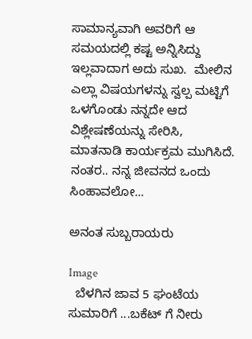ಸಾಮಾನ್ಯವಾಗಿ ಅವರಿಗೆ ಆ ಸಮಯದಲ್ಲಿ ಕಷ್ಟ ಅನ್ನಿಸಿದ್ದು ಇಲ್ಲವಾದಾಗ ಅದು ಸುಖ.  ಮೇಲಿನ ಎಲ್ಲಾ ವಿಷಯಗಳನ್ನು ಸ್ವಲ್ಪ ಮಟ್ಟಿಗೆ ಒಳಗೊಂಡು ನನ್ನದೇ ಆದ ವಿಶ್ಲೇಷಣೆಯನ್ನು ಸೇರಿಸಿ, ಮಾತನಾಡಿ ಕಾರ್ಯಕ್ರಮ ಮುಗಿಸಿದೆ. ನಂತರ.. ನನ್ನ ಜೀವನದ ಒಂದು ಸಿಂಹಾವಲೋ...

ಅನಂತ ಸುಬ್ಬರಾಯರು

Image
  ಬೆಳಗಿನ ಜಾವ 5 ಘಂಟೆಯ ಸುಮಾರಿಗೆ ...ಬಕೆಟ್ ಗೆ ನೀರು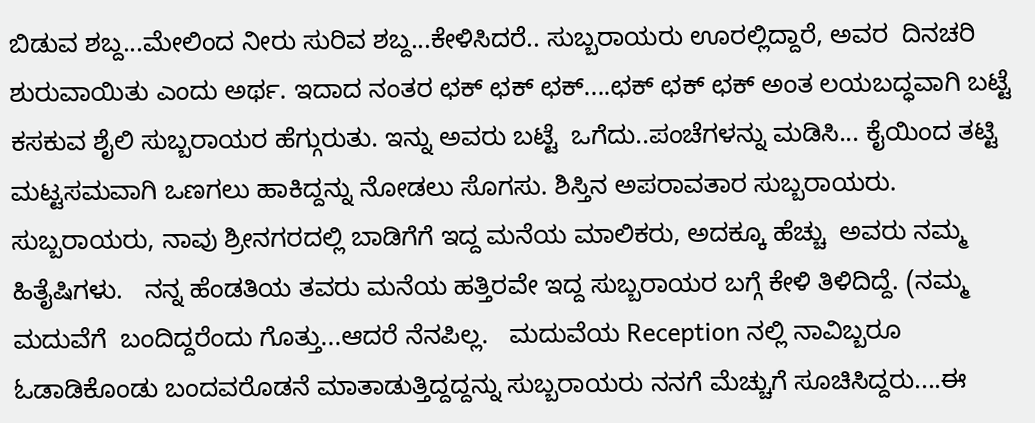ಬಿಡುವ ಶಬ್ದ...ಮೇಲಿಂದ ನೀರು ಸುರಿವ ಶಬ್ದ...ಕೇಳಿಸಿದರೆ.. ಸುಬ್ಬರಾಯರು ಊರಲ್ಲಿದ್ದಾರೆ, ಅವರ  ದಿನಚರಿ ಶುರುವಾಯಿತು ಎಂದು ಅರ್ಥ. ಇದಾದ ನಂತರ ಛಕ್ ಛಕ್ ಛಕ್....ಛಕ್ ಛಕ್ ಛಕ್ ಅಂತ ಲಯಬದ್ಧವಾಗಿ ಬಟ್ಟೆ  ಕಸಕುವ ಶೈಲಿ ಸುಬ್ಬರಾಯರ ಹೆಗ್ಗುರುತು. ಇನ್ನು ಅವರು ಬಟ್ಟೆ  ಒಗೆದು..ಪಂಚೆಗಳನ್ನು ಮಡಿಸಿ... ಕೈಯಿಂದ ತಟ್ಟಿ  ಮಟ್ಟಸಮವಾಗಿ ಒಣಗಲು ಹಾಕಿದ್ದನ್ನು ನೋಡಲು ಸೊಗಸು. ಶಿಸ್ತಿನ ಅಪರಾವತಾರ ಸುಬ್ಬರಾಯರು.  ಸುಬ್ಬರಾಯರು, ನಾವು ಶ್ರೀನಗರದಲ್ಲಿ ಬಾಡಿಗೆಗೆ ಇದ್ದ ಮನೆಯ ಮಾಲಿಕರು, ಅದಕ್ಕೂ ಹೆಚ್ಚು  ಅವರು ನಮ್ಮ ಹಿತೈಷಿಗಳು.   ನನ್ನ ಹೆಂಡತಿಯ ತವರು ಮನೆಯ ಹತ್ತಿರವೇ ಇದ್ದ ಸುಬ್ಬರಾಯರ ಬಗ್ಗೆ ಕೇಳಿ ತಿಳಿದಿದ್ದೆ. (ನಮ್ಮ ಮದುವೆಗೆ  ಬಂದಿದ್ದರೆಂದು ಗೊತ್ತು...ಆದರೆ ನೆನಪಿಲ್ಲ.   ಮದುವೆಯ Reception ನಲ್ಲಿ ನಾವಿಬ್ಬರೂ ಓಡಾಡಿಕೊಂಡು ಬಂದವರೊಡನೆ ಮಾತಾಡುತ್ತಿದ್ದದ್ದನ್ನು ಸುಬ್ಬರಾಯರು ನನಗೆ ಮೆಚ್ಚುಗೆ ಸೂಚಿಸಿದ್ದರು....ಈ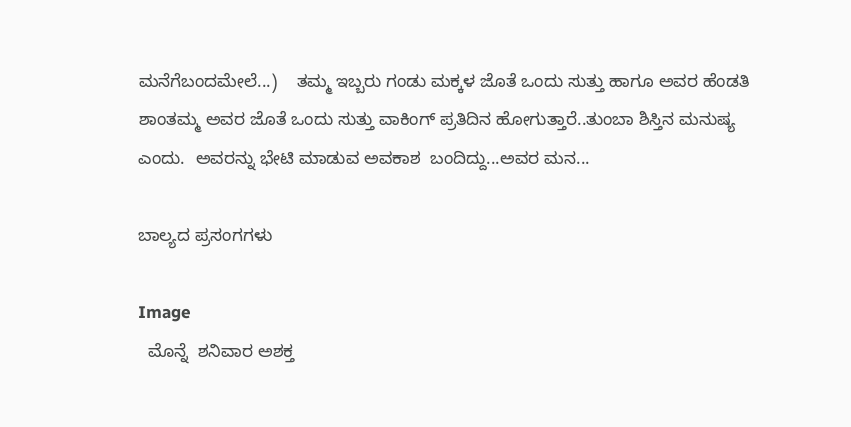ಮನೆಗೆಬಂದಮೇಲೆ...)    ತಮ್ಮ ಇಬ್ಬರು ಗಂಡು ಮಕ್ಕಳ ಜೊತೆ ಒಂದು ಸುತ್ತು ಹಾಗೂ ಅವರ ಹೆಂಡತಿ ಶಾಂತಮ್ಮ ಅವರ ಜೊತೆ ಒಂದು ಸುತ್ತು ವಾಕಿಂಗ್ ಪ್ರತಿದಿನ ಹೋಗುತ್ತಾರೆ..ತುಂಬಾ ಶಿಸ್ತಿನ ಮನುಷ್ಯ ಎಂದು.  ಅವರನ್ನು ಭೇಟಿ ಮಾಡುವ ಅವಕಾಶ  ಬಂದಿದ್ದು...ಅವರ ಮನ...

ಬಾಲ್ಯದ ಪ್ರಸಂಗಗಳು

Image
  ಮೊನ್ನೆ  ಶನಿವಾರ ಅಶಕ್ತ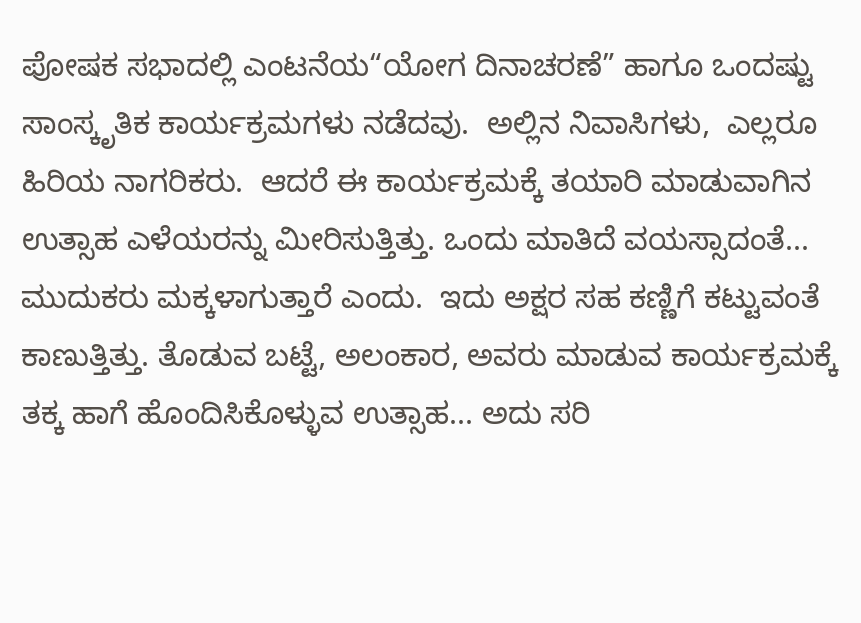ಪೋಷಕ ಸಭಾದಲ್ಲಿ ಎಂಟನೆಯ“ಯೋಗ ದಿನಾಚರಣೆ” ಹಾಗೂ ಒಂದಷ್ಟು ಸಾಂಸ್ಕೃತಿಕ ಕಾರ್ಯಕ್ರಮಗಳು ನಡೆದವು.  ಅಲ್ಲಿನ ನಿವಾಸಿಗಳು,  ಎಲ್ಲರೂ ಹಿರಿಯ ನಾಗರಿಕರು.  ಆದರೆ ಈ ಕಾರ್ಯಕ್ರಮಕ್ಕೆ ತಯಾರಿ ಮಾಡುವಾಗಿನ ಉತ್ಸಾಹ ಎಳೆಯರನ್ನು ಮೀರಿಸುತ್ತಿತ್ತು. ಒಂದು ಮಾತಿದೆ ವಯಸ್ಸಾದಂತೆ... ಮುದುಕರು ಮಕ್ಕಳಾಗುತ್ತಾರೆ ಎಂದು.  ಇದು ಅಕ್ಷರ ಸಹ ಕಣ್ಣಿಗೆ ಕಟ್ಟುವಂತೆ ಕಾಣುತ್ತಿತ್ತು. ತೊಡುವ ಬಟ್ಟೆ, ಅಲಂಕಾರ, ಅವರು ಮಾಡುವ ಕಾರ್ಯಕ್ರಮಕ್ಕೆ ತಕ್ಕ ಹಾಗೆ ಹೊಂದಿಸಿಕೊಳ್ಳುವ ಉತ್ಸಾಹ... ಅದು ಸರಿ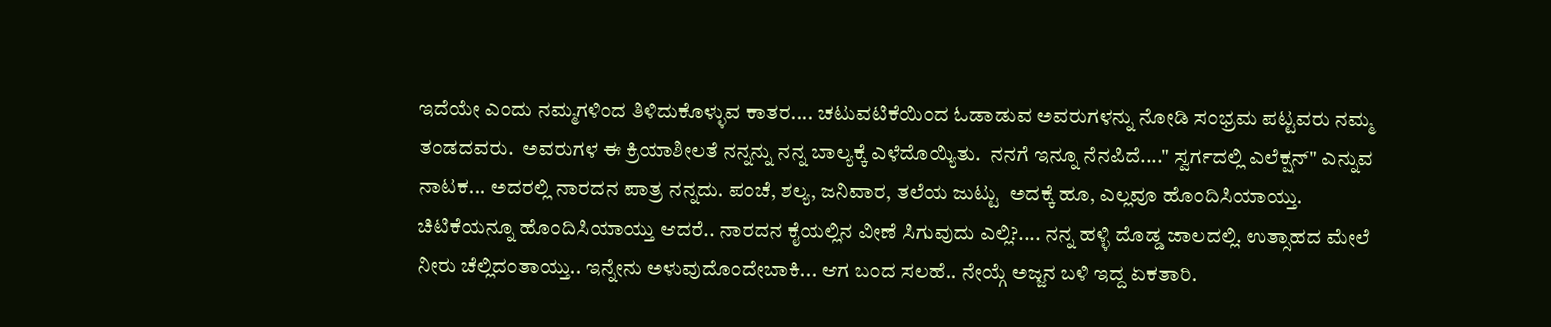ಇದೆಯೇ ಎಂದು ನಮ್ಮಗಳಿಂದ ತಿಳಿದುಕೊಳ್ಳುವ ಕಾತರ.... ಚಟುವಟಿಕೆಯಿಂದ ಓಡಾಡುವ ಅವರುಗಳನ್ನು ನೋಡಿ ಸಂಭ್ರಮ ಪಟ್ಟವರು ನಮ್ಮ ತಂಡದವರು.  ಅವರುಗಳ ಈ ಕ್ರಿಯಾಶೀಲತೆ ನನ್ನನ್ನು ನನ್ನ ಬಾಲ್ಯಕ್ಕೆ ಎಳೆದೊಯ್ಯಿತು.  ನನಗೆ ಇನ್ನೂ ನೆನಪಿದೆ...." ಸ್ವರ್ಗದಲ್ಲಿ ಎಲೆಕ್ಷನ್" ಎನ್ನುವ ನಾಟಕ... ಅದರಲ್ಲಿ ನಾರದನ ಪಾತ್ರ ನನ್ನದು. ಪಂಚೆ, ಶಲ್ಯ, ಜನಿವಾರ, ತಲೆಯ ಜುಟ್ಟು  ಅದಕ್ಕೆ ಹೂ, ಎಲ್ಲವೂ ಹೊಂದಿಸಿಯಾಯ್ತು.  ಚಿಟಿಕೆಯನ್ನೂ ಹೊಂದಿಸಿಯಾಯ್ತು ಆದರೆ.. ನಾರದನ ಕೈಯಲ್ಲಿನ ವೀಣೆ ಸಿಗುವುದು ಎಲ್ಲಿ?.... ನನ್ನ ಹಳ್ಳಿ ದೊಡ್ಡ ಜಾಲದಲ್ಲಿ. ಉತ್ಸಾಹದ ಮೇಲೆ ನೀರು ಚೆಲ್ಲಿದಂತಾಯ್ತು.. ಇನ್ನೇನು ಅಳುವುದೊಂದೇಬಾಕಿ... ಆಗ ಬಂದ ಸಲಹೆ.. ನೇಯ್ಗೆ ಅಜ್ಜನ ಬಳಿ ಇದ್ದ ಏಕತಾರಿ.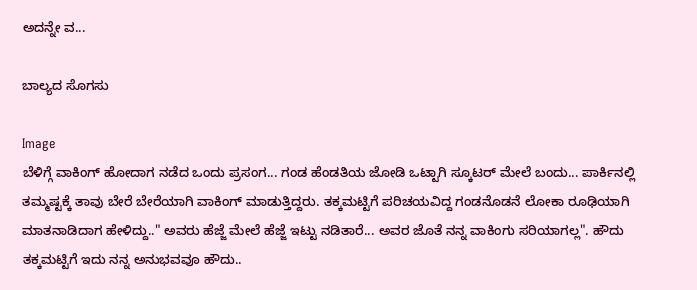ಅದನ್ನೇ ವ...

ಬಾಲ್ಯದ ಸೊಗಸು

Image
ಬೆಳಿಗ್ಗೆ ವಾಕಿಂಗ್ ಹೋದಾಗ ನಡೆದ ಒಂದು ಪ್ರಸಂಗ... ಗಂಡ ಹೆಂಡತಿಯ ಜೋಡಿ ಒಟ್ಟಾಗಿ ಸ್ಕೂಟರ್ ಮೇಲೆ ಬಂದು... ಪಾರ್ಕಿನಲ್ಲಿ ತಮ್ಮಷ್ಟಕ್ಕೆ ತಾವು ಬೇರೆ ಬೇರೆಯಾಗಿ ವಾಕಿಂಗ್ ಮಾಡುತ್ತಿದ್ದರು. ತಕ್ಕಮಟ್ಟಿಗೆ ಪರಿಚಯವಿದ್ದ ಗಂಡನೊಡನೆ ಲೋಕಾ ರೂಢಿಯಾಗಿ ಮಾತನಾಡಿದಾಗ ಹೇಳಿದ್ದು.." ಅವರು ಹೆಜ್ಜೆ ಮೇಲೆ ಹೆಜ್ಜೆ ಇಟ್ಟು ನಡಿತಾರೆ... ಅವರ ಜೊತೆ ನನ್ನ ವಾಕಿಂಗು ಸರಿಯಾಗಲ್ಲ". ಹೌದು ತಕ್ಕಮಟ್ಟಿಗೆ ಇದು ನನ್ನ ಅನುಭವವೂ ಹೌದು..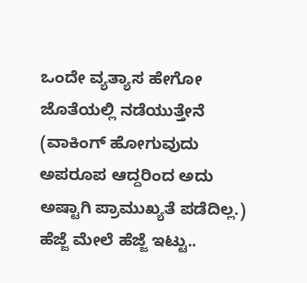ಒಂದೇ ವ್ಯತ್ಯಾಸ ಹೇಗೋ ಜೊತೆಯಲ್ಲಿ ನಡೆಯುತ್ತೇನೆ (ವಾಕಿಂಗ್ ಹೋಗುವುದು ಅಪರೂಪ ಆದ್ದರಿಂದ ಅದು ಅಷ್ಟಾಗಿ ಪ್ರಾಮುಖ್ಯತೆ ಪಡೆದಿಲ್ಲ.) ಹೆಜ್ಜೆ ಮೇಲೆ ಹೆಜ್ಜೆ ಇಟ್ಟು..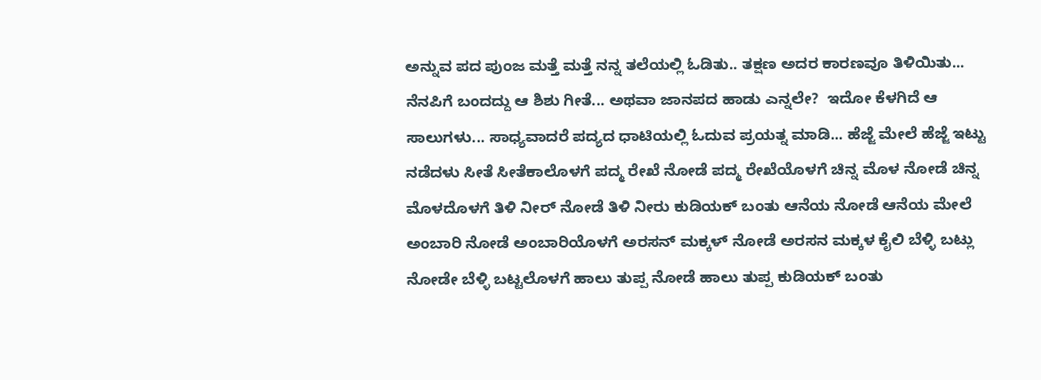ಅನ್ನುವ ಪದ ಪುಂಜ ಮತ್ತೆ ಮತ್ತೆ ನನ್ನ ತಲೆಯಲ್ಲಿ ಓಡಿತು.. ತಕ್ಷಣ ಅದರ ಕಾರಣವೂ ತಿಳಿಯಿತು... ನೆನಪಿಗೆ ಬಂದದ್ದು ಆ ಶಿಶು ಗೀತೆ... ಅಥವಾ ಜಾನಪದ ಹಾಡು ಎನ್ನಲೇ?  ಇದೋ ಕೆಳಗಿದೆ ಆ ಸಾಲುಗಳು... ಸಾಧ್ಯವಾದರೆ ಪದ್ಯದ ಧಾಟಿಯಲ್ಲಿ ಓದುವ ಪ್ರಯತ್ನ ಮಾಡಿ... ಹೆಜ್ಜೆ ಮೇಲೆ ಹೆಜ್ಜೆ ಇಟ್ಟು ನಡೆದಳು ಸೀತೆ ಸೀತೆಕಾಲೊಳಗೆ ಪದ್ಮ ರೇಖೆ ನೋಡೆ ಪದ್ಮ ರೇಖೆಯೊಳಗೆ ಚಿನ್ನ ಮೊಳ ನೋಡೆ ಚಿನ್ನ ಮೊಳದೊಳಗೆ ತಿಳಿ ನೀರ್ ನೋಡೆ ತಿಳಿ ನೀರು ಕುಡಿಯಕ್ ಬಂತು ಆನೆಯ ನೋಡೆ ಆನೆಯ ಮೇಲೆ ಅಂಬಾರಿ ನೋಡೆ ಅಂಬಾರಿಯೊಳಗೆ ಅರಸನ್ ಮಕ್ಕಳ್ ನೋಡೆ ಅರಸನ ಮಕ್ಕಳ ಕೈಲಿ ಬೆಳ್ಳಿ ಬಟ್ಲು ನೋಡೇ ಬೆಳ್ಳಿ ಬಟ್ಟಲೊಳಗೆ ಹಾಲು ತುಪ್ಪ ನೋಡೆ ಹಾಲು ತುಪ್ಪ ಕುಡಿಯಕ್ ಬಂತು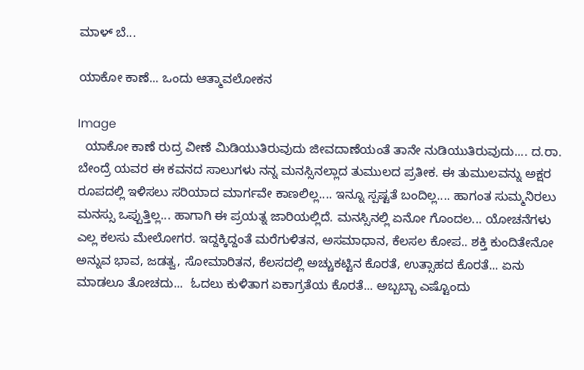ಮಾಳ್ ಬೆ...

ಯಾಕೋ ಕಾಣೆ... ಒಂದು ಆತ್ಮಾವಲೋಕನ

Image
  ಯಾಕೋ ಕಾಣೆ ರುದ್ರ ವೀಣೆ ಮಿಡಿಯುತಿರುವುದು ಜೀವದಾಣೆಯಂತೆ ತಾನೇ ನುಡಿಯುತಿರುವುದು.... ದ.ರಾ. ಬೇಂದ್ರೆ ಯವರ ಈ ಕವನದ ಸಾಲುಗಳು ನನ್ನ ಮನಸ್ಸಿನಲ್ಲಾದ ತುಮುಲದ ಪ್ರತೀಕ. ಈ ತುಮುಲವನ್ನು ಅಕ್ಷರ ರೂಪದಲ್ಲಿ ಇಳಿಸಲು ಸರಿಯಾದ ಮಾರ್ಗವೇ ಕಾಣಲಿಲ್ಲ.... ಇನ್ನೂ ಸ್ಪಷ್ಟತೆ ಬಂದಿಲ್ಲ.... ಹಾಗಂತ ಸುಮ್ಮನಿರಲು ಮನಸ್ಸು ಒಪ್ಪುತ್ತಿಲ್ಲ... ಹಾಗಾಗಿ ಈ ಪ್ರಯತ್ನ ಜಾರಿಯಲ್ಲಿದೆ. ಮನಸ್ಸಿನಲ್ಲಿ ಏನೋ ಗೊಂದಲ... ಯೋಚನೆಗಳು ಎಲ್ಲ ಕಲಸು ಮೇಲೋಗರ. ಇದ್ದಕ್ಕಿದ್ದಂತೆ ಮರೆಗುಳಿತನ, ಅಸಮಾಧಾನ, ಕೆಲಸಲ ಕೋಪ.. ಶಕ್ತಿ ಕುಂದಿತೇನೋ ಅನ್ನುವ ಭಾವ, ಜಡತ್ವ, ಸೋಮಾರಿತನ, ಕೆಲಸದಲ್ಲಿ ಅಚ್ಚುಕಟ್ಟಿನ ಕೊರತೆ, ಉತ್ಸಾಹದ ಕೊರತೆ... ಏನು ಮಾಡಲೂ ತೋಚದು...  ಓದಲು ಕುಳಿತಾಗ ಏಕಾಗ್ರತೆಯ ಕೊರತೆ... ಅಬ್ಬಬ್ಬಾ ಎಷ್ಟೊಂದು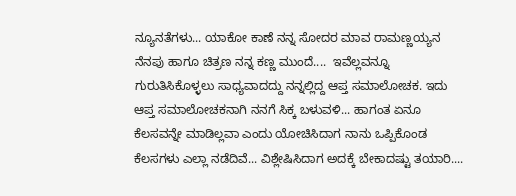ನ್ಯೂನತೆಗಳು... ಯಾಕೋ ಕಾಣೆ ನನ್ನ ಸೋದರ ಮಾವ ರಾಮಣ್ಣಯ್ಯನ ನೆನಪು ಹಾಗೂ ಚಿತ್ರಣ ನನ್ನ ಕಣ್ಣ ಮುಂದೆ....  ಇವೆಲ್ಲವನ್ನೂ ಗುರುತಿಸಿಕೊಳ್ಳಲು ಸಾಧ್ಯವಾದದ್ದು ನನ್ನಲ್ಲಿದ್ದ ಆಪ್ತ ಸಮಾಲೋಚಕ. ಇದು ಆಪ್ತ ಸಮಾಲೋಚಕನಾಗಿ ನನಗೆ ಸಿಕ್ಕ ಬಳುವಳಿ... ಹಾಗಂತ ಏನೂ ಕೆಲಸವನ್ನೇ ಮಾಡಿಲ್ಲವಾ ಎಂದು ಯೋಚಿಸಿದಾಗ ನಾನು ಒಪ್ಪಿಕೊಂಡ ಕೆಲಸಗಳು ಎಲ್ಲಾ ನಡೆದಿವೆ... ವಿಶ್ಲೇಷಿಸಿದಾಗ ಅದಕ್ಕೆ ಬೇಕಾದಷ್ಟು ತಯಾರಿ....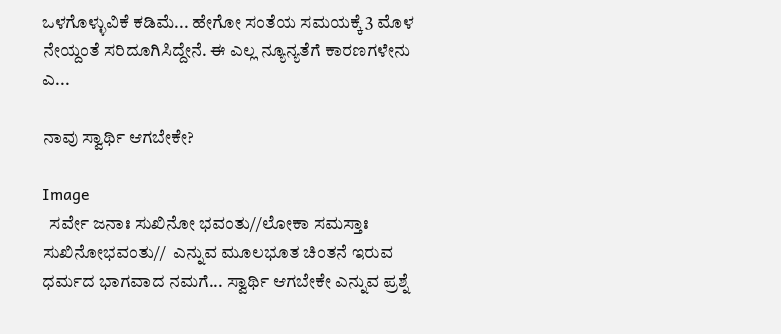ಒಳಗೊಳ್ಳುವಿಕೆ ಕಡಿಮೆ... ಹೇಗೋ ಸಂತೆಯ ಸಮಯಕ್ಕೆ 3 ಮೊಳ ನೇಯ್ದಂತೆ ಸರಿದೂಗಿಸಿದ್ದೇನೆ. ಈ ಎಲ್ಲ ನ್ಯೂನ್ಯತೆಗೆ ಕಾರಣಗಳೇನು ಎ...

ನಾವು ಸ್ವಾರ್ಥಿ ಆಗಬೇಕೇ?

Image
  ಸರ್ವೇ ಜನಾಃ ಸುಖಿನೋ ಭವಂತು//ಲೋಕಾ ಸಮಸ್ತಾಃ  ಸುಖಿನೋಭವಂತು//  ಎನ್ನುವ ಮೂಲಭೂತ ಚಿಂತನೆ ಇರುವ ಧರ್ಮದ ಭಾಗವಾದ ನಮಗೆ... ಸ್ವಾರ್ಥಿ ಆಗಬೇಕೇ ಎನ್ನುವ ಪ್ರಶ್ನೆ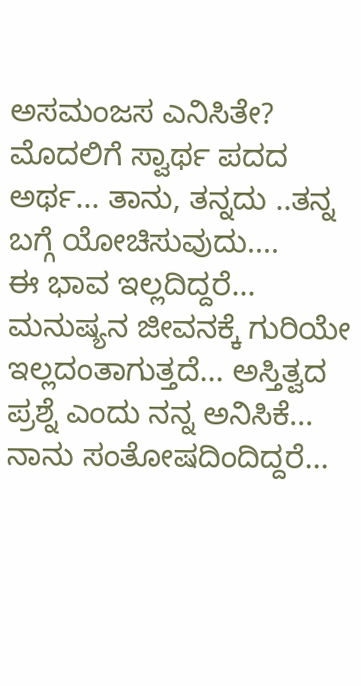ಅಸಮಂಜಸ ಎನಿಸಿತೇ? ಮೊದಲಿಗೆ ಸ್ವಾರ್ಥ ಪದದ ಅರ್ಥ... ತಾನು, ತನ್ನದು ..ತನ್ನ ಬಗ್ಗೆ ಯೋಚಿಸುವುದು....                             ಈ ಭಾವ ಇಲ್ಲದಿದ್ದರೆ... ಮನುಷ್ಯನ ಜೀವನಕ್ಕೆ ಗುರಿಯೇ ಇಲ್ಲದಂತಾಗುತ್ತದೆ... ಅಸ್ತಿತ್ವದ ಪ್ರಶ್ನೆ ಎಂದು ನನ್ನ ಅನಿಸಿಕೆ... ನಾನು ಸಂತೋಷದಿಂದಿದ್ದರೆ...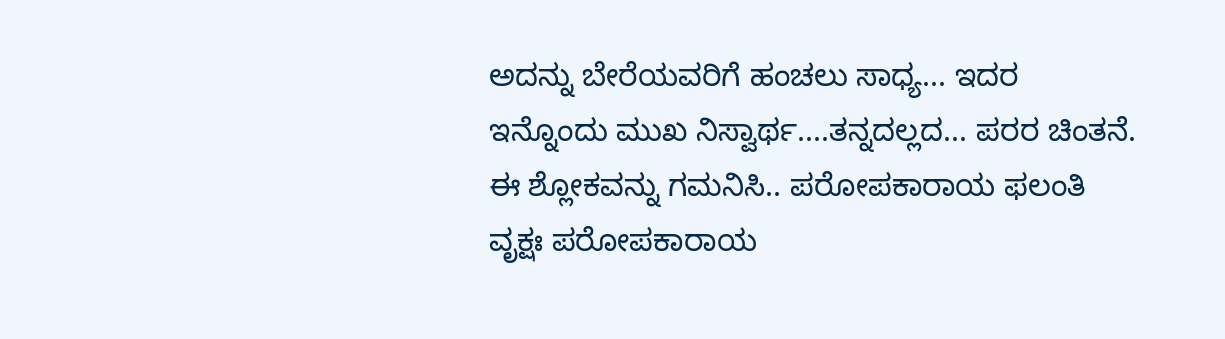ಅದನ್ನು ಬೇರೆಯವರಿಗೆ ಹಂಚಲು ಸಾಧ್ಯ... ಇದರ ಇನ್ನೊಂದು ಮುಖ ನಿಸ್ವಾರ್ಥ....ತನ್ನದಲ್ಲದ... ಪರರ ಚಿಂತನೆ.  ಈ ಶ್ಲೋಕವನ್ನು ಗಮನಿಸಿ.. ಪರೋಪಕಾರಾಯ ಫಲಂತಿ ವೃಕ್ಷಃ ಪರೋಪಕಾರಾಯ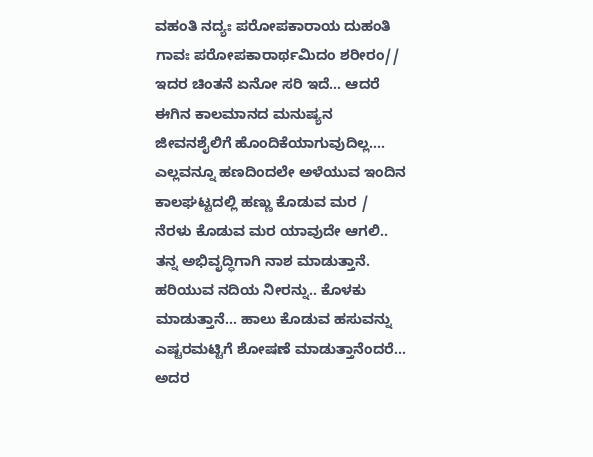ವಹಂತಿ ನದ್ಯಃ ಪರೋಪಕಾರಾಯ ದುಹಂತಿ ಗಾವಃ ಪರೋಪಕಾರಾರ್ಥಮಿದಂ ಶರೀರಂ// ಇದರ ಚಿಂತನೆ ಏನೋ ಸರಿ ಇದೆ... ಆದರೆ ಈಗಿನ ಕಾಲಮಾನದ ಮನುಷ್ಯನ ಜೀವನಶೈಲಿಗೆ ಹೊಂದಿಕೆಯಾಗುವುದಿಲ್ಲ.... ಎಲ್ಲವನ್ನೂ ಹಣದಿಂದಲೇ ಅಳೆಯುವ ಇಂದಿನ ಕಾಲಘಟ್ಟದಲ್ಲಿ ಹಣ್ಣು ಕೊಡುವ ಮರ / ನೆರಳು ಕೊಡುವ ಮರ ಯಾವುದೇ ಆಗಲಿ.. ತನ್ನ ಅಭಿವೃದ್ಧಿಗಾಗಿ ನಾಶ ಮಾಡುತ್ತಾನೆ. ಹರಿಯುವ ನದಿಯ ನೀರನ್ನು.. ಕೊಳಕು ಮಾಡುತ್ತಾನೆ... ಹಾಲು ಕೊಡುವ ಹಸುವನ್ನು ಎಷ್ಟರಮಟ್ಟಿಗೆ ಶೋಷಣೆ ಮಾಡುತ್ತಾನೆಂದರೆ... ಅದರ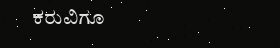ಕರುವಿಗೂ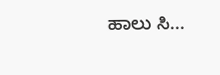ಹಾಲು ಸಿ...